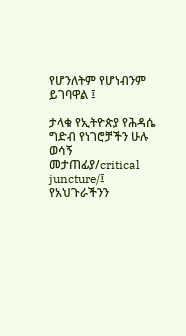የሆንለትም የሆነብንም ይገባዋል ፤

ታላቁ የኢትዮጵያ የሕዳሴ ግድብ የነገሮቻችን ሁሉ ወሳኝ መታጠፊያ/critical juncture/፤ የአህጉራችንን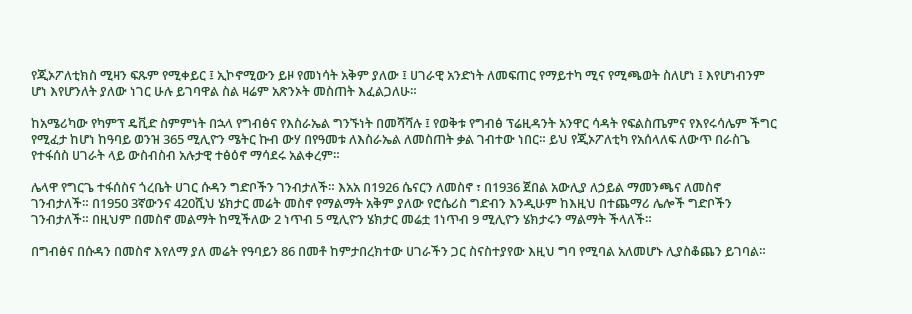የጂኦፖለቲክስ ሚዛን ፍጹም የሚቀይር ፤ ኢኮኖሚውን ይዞ የመነሳት አቅም ያለው ፤ ሀገራዊ አንድነት ለመፍጠር የማይተካ ሚና የሚጫወት ስለሆነ ፤ እየሆነብንም ሆነ እየሆንለት ያለው ነገር ሁሉ ይገባዋል ስል ዛሬም አጽንኦት መስጠት እፈልጋለሁ።

ከአሜሪካው የካምፕ ዴቪድ ስምምነት በኋላ የግብፅና የእስራኤል ግንኙነት በመሻሻሉ ፤ የወቅቱ የግብፅ ፕሬዚዳንት አንዋር ሳዳት የፍልስጤምና የእየሩሳሌም ችግር የሚፈታ ከሆነ ከዓባይ ወንዝ 365 ሚሊዮን ሜትር ኩብ ውሃ በየዓመቱ ለእስራኤል ለመስጠት ቃል ገብተው ነበር። ይህ የጂኦፖለቲካ የአሰላለፍ ለውጥ በራስጌ የተፋሰስ ሀገራት ላይ ውስብስብ አሉታዊ ተፅዕኖ ማሳደሩ አልቀረም።

ሌላዋ የግርጌ ተፋሰስና ጎረቤት ሀገር ሱዳን ግድቦችን ገንብታለች። እአአ በ1926 ሴናርን ለመስኖ ፣ በ1936 ጀበል አውሊያ ለኃይል ማመንጫና ለመስኖ ገንብታለች። በ1950 3ኛውንና 420ሺህ ሄክታር መሬት መስኖ የማልማት አቅም ያለው የሮሴሪስ ግድብን እንዲሁም ከእዚህ በተጨማሪ ሌሎች ግድቦችን ገንብታለች። በዚህም በመስኖ መልማት ከሚችለው 2 ነጥብ 5 ሚሊዮን ሄክታር መሬቷ 1ነጥብ 9 ሚሊዮን ሄክታሩን ማልማት ችላለች።

በግብፅና በሱዳን በመስኖ እየለማ ያለ መሬት የዓባይን 86 በመቶ ከምታበረክተው ሀገራችን ጋር ስናስተያየው እዚህ ግባ የሚባል አለመሆኑ ሊያስቆጨን ይገባል።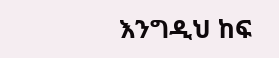እንግዲህ ከፍ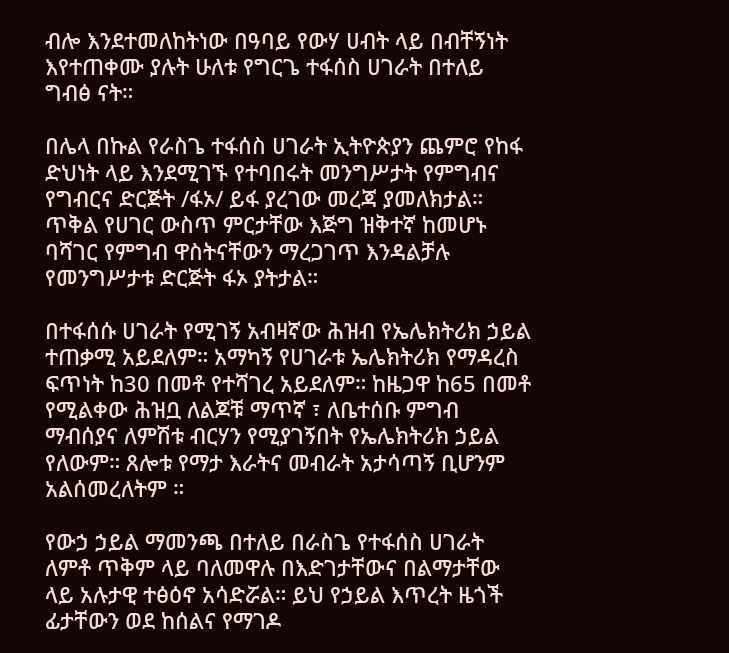ብሎ እንደተመለከትነው በዓባይ የውሃ ሀብት ላይ በብቸኝነት እየተጠቀሙ ያሉት ሁለቱ የግርጌ ተፋሰስ ሀገራት በተለይ ግብፅ ናት።

በሌላ በኩል የራስጌ ተፋሰስ ሀገራት ኢትዮጵያን ጨምሮ የከፋ ድህነት ላይ እንደሚገኙ የተባበሩት መንግሥታት የምግብና የግብርና ድርጅት /ፋኦ/ ይፋ ያረገው መረጃ ያመለክታል። ጥቅል የሀገር ውስጥ ምርታቸው እጅግ ዝቅተኛ ከመሆኑ ባሻገር የምግብ ዋስትናቸውን ማረጋገጥ እንዳልቻሉ የመንግሥታቱ ድርጅት ፋኦ ያትታል።

በተፋሰሱ ሀገራት የሚገኝ አብዛኛው ሕዝብ የኤሌክትሪክ ኃይል ተጠቃሚ አይደለም። አማካኝ የሀገራቱ ኤሌክትሪክ የማዳረስ ፍጥነት ከ30 በመቶ የተሻገረ አይደለም። ከዜጋዋ ከ65 በመቶ የሚልቀው ሕዝቧ ለልጆቹ ማጥኛ ፣ ለቤተሰቡ ምግብ ማብሰያና ለምሽቱ ብርሃን የሚያገኝበት የኤሌክትሪክ ኃይል የለውም። ጸሎቱ የማታ እራትና መብራት አታሳጣኝ ቢሆንም አልሰመረለትም ።

የውኃ ኃይል ማመንጫ በተለይ በራስጌ የተፋሰስ ሀገራት ለምቶ ጥቅም ላይ ባለመዋሉ በእድገታቸውና በልማታቸው ላይ አሉታዊ ተፅዕኖ አሳድሯል። ይህ የኃይል እጥረት ዜጎች ፊታቸውን ወደ ከሰልና የማገዶ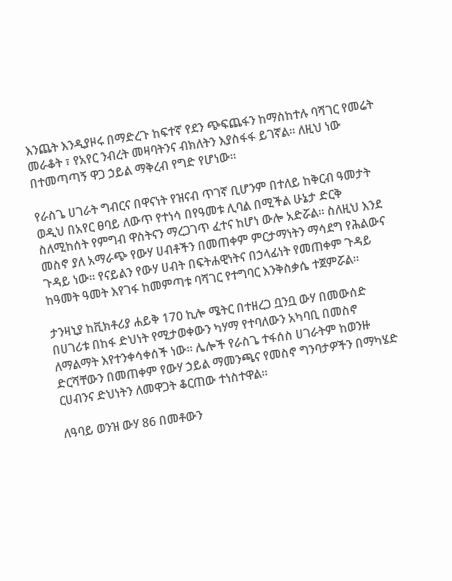እንጨት እንዲያዞሩ በማድረጉ ከፍተኛ የደን ጭፍጨፋን ከማስከተሉ ባሻገር የመሬት መራቆት ፣ የአየር ንብረት መዛባትንና ብክለትን እያስፋፋ ይገኛል። ለዚህ ነው በተመጣጣኝ ዋጋ ኃይል ማቅረብ የግድ የሆነው።

የራስጌ ሀገራት ግብርና በዋናነት የዝናብ ጥገኛ ቢሆንም በተለይ ከቅርብ ዓመታት ወዲህ በአየር ፀባይ ለውጥ የተነሳ በየዓመቱ ሊባል በሚችል ሁኔታ ድርቅ ስለሚከሰት የምግብ ዋስትናን ማረጋገጥ ፈተና ከሆነ ውሎ አድሯል። ስለዚህ እንደ መስኖ ያለ አማራጭ የውሃ ሀብቶችን በመጠቀም ምርታማነትን ማሳደግ የሕልውና ጉዳይ ነው። የናይልን የውሃ ሀብት በፍትሐዊነትና በኃላፊነት የመጠቀም ጉዳይ ከዓመት ዓመት እየገፋ ከመምጣቱ ባሻገር የተግባር እንቅስቃሴ ተጀምሯል።

ታንዛኒያ ከቪክቶሪያ ሐይቅ 170 ኪሎ ሜትር በተዘረጋ ቧንቧ ውሃ በመውሰድ በሀገሪቱ በከፋ ድህነት የሚታወቀውን ካሃማ የተባለውን አካባቢ በመስኖ ለማልማት እየተንቀሳቀሰች ነው። ሌሎች የራስጌ ተፋሰስ ሀገራትም ከወንዙ ድርሻቸውን በመጠቀም የውሃ ኃይል ማመንጫና የመስኖ ግንባታዎችን በማካሄድ ርሀብንና ድህነትን ለመዋጋት ቆርጠው ተነስተዋል።

ለዓባይ ወንዝ ውሃ 86 በመቶውን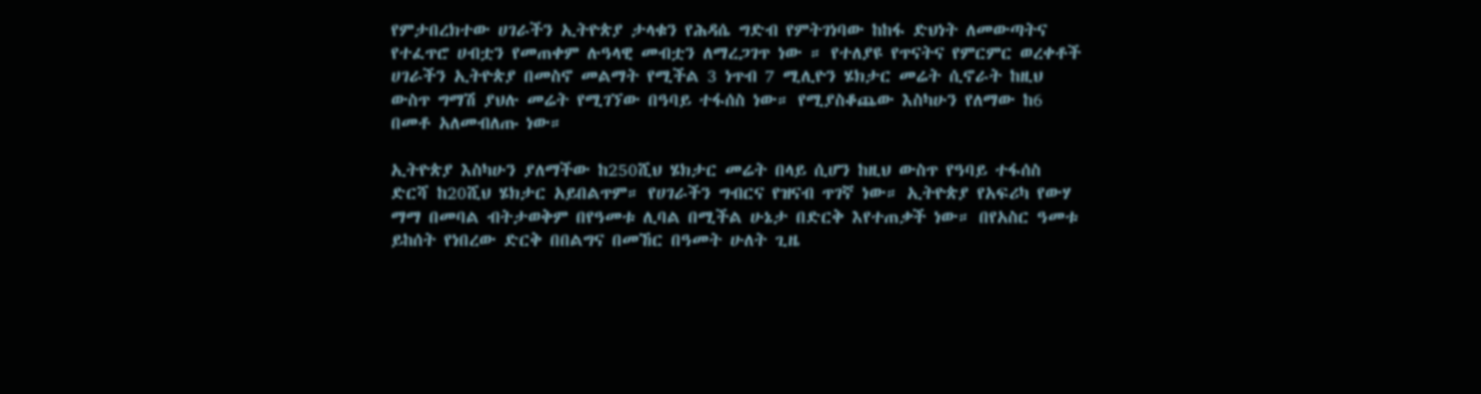የምታበረክተው ሀገራችን ኢትዮጵያ ታላቁን የሕዳሴ ግድብ የምትገነባው ከከፋ ድህነት ለመውጣትና የተፈጥሮ ሀብቷን የመጠቀም ሉዓላዊ መብቷን ለማረጋገጥ ነው ። የተለያዩ የጥናትና የምርምር ወረቀቶች ሀገራችን ኢትዮጵያ በመስኖ መልማት የሚችል 3 ነጥብ 7 ሚሊዮን ሄክታር መሬት ሲኖራት ከዚህ ውስጥ ግማሽ ያህሉ መሬት የሚገኘው በዓባይ ተፋሰስ ነው። የሚያስቆጨው እስካሁን የለማው ከ6 በመቶ አለመብለጡ ነው።

ኢትዮጵያ እስካሁን ያለማችው ከ250ሺህ ሄክታር መሬት በላይ ሲሆን ከዚህ ውስጥ የዓባይ ተፋሰስ ድርሻ ከ20ሺህ ሄክታር አይበልጥም። የሀገራችን ግብርና የዝናብ ጥገኛ ነው። ኢትዮጵያ የአፍሪካ የውሃ ማማ በመባል ብትታወቅም በየዓመቱ ሊባል በሚችል ሁኔታ በድርቅ እየተጠቃች ነው። በየአስር ዓመቱ ይከሰት የነበረው ድርቅ በበልግና በመኸር በዓመት ሁለት ጊዜ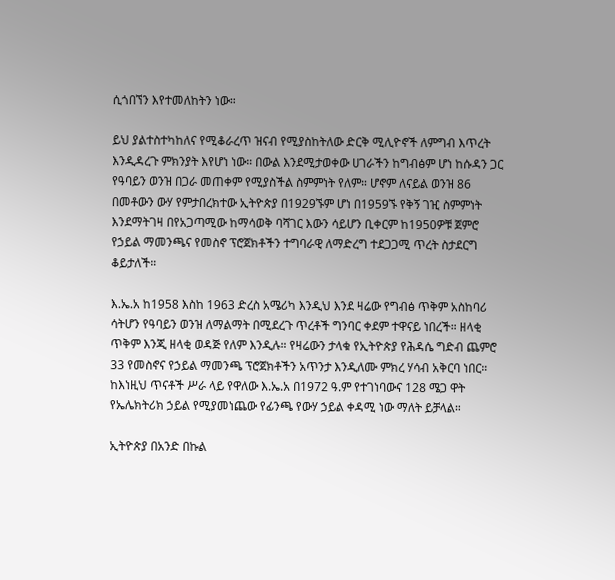ሲጎበኘን እየተመለከትን ነው።

ይህ ያልተስተካከለና የሚቆራረጥ ዝናብ የሚያስከትለው ድርቅ ሚሊዮኖች ለምግብ እጥረት እንዲዳረጉ ምክንያት እየሆነ ነው። በውል እንደሚታወቀው ሀገራችን ከግብፅም ሆነ ከሱዳን ጋር የዓባይን ወንዝ በጋራ መጠቀም የሚያስችል ስምምነት የለም። ሆኖም ለናይል ወንዝ 86 በመቶውን ውሃ የምታበረክተው ኢትዮጵያ በ1929ኙም ሆነ በ1959ኙ የቅኝ ገዢ ስምምነት እንደማትገዛ በየአጋጣሚው ከማሳወቅ ባሻገር እውን ሳይሆን ቢቀርም ከ1950ዎቹ ጀምሮ የኃይል ማመንጫና የመስኖ ፕሮጀክቶችን ተግባራዊ ለማድረግ ተደጋጋሚ ጥረት ስታደርግ ቆይታለች።

እ.ኤ.አ ከ1958 እስከ 1963 ድረስ አሜሪካ እንዲህ እንደ ዛሬው የግብፅ ጥቅም አስከባሪ ሳትሆን የዓባይን ወንዝ ለማልማት በሚደረጉ ጥረቶች ግንባር ቀደም ተዋናይ ነበረች። ዘላቂ ጥቅም እንጂ ዘላቂ ወዳጅ የለም እንዲሉ። የዛሬውን ታላቁ የኢትዮጵያ የሕዳሴ ግድብ ጨምሮ 33 የመስኖና የኃይል ማመንጫ ፕሮጀክቶችን አጥንታ እንዲለሙ ምክረ ሃሳብ አቅርባ ነበር። ከእነዚህ ጥናቶች ሥራ ላይ የዋለው እ.ኤ.አ በ1972 ዓ.ም የተገነባውና 128 ሜጋ ዋት የኤሌክትሪክ ኃይል የሚያመነጨው የፊንጫ የውሃ ኃይል ቀዳሚ ነው ማለት ይቻላል።

ኢትዮጵያ በአንድ በኩል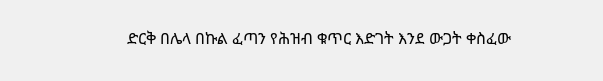ድርቅ በሌላ በኩል ፈጣን የሕዝብ ቁጥር እድገት እንደ ውጋት ቀስፈው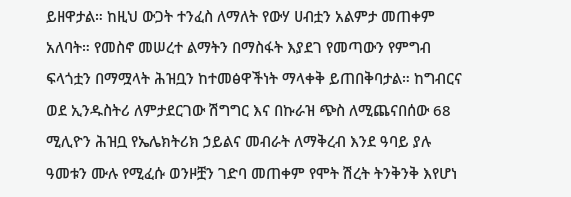ይዘዋታል። ከዚህ ውጋት ተንፈስ ለማለት የውሃ ሀብቷን አልምታ መጠቀም አለባት። የመስኖ መሠረተ ልማትን በማስፋት እያደገ የመጣውን የምግብ ፍላጎቷን በማሟላት ሕዝቧን ከተመፅዋችነት ማላቀቅ ይጠበቅባታል። ከግብርና ወደ ኢንዱስትሪ ለምታደርገው ሽግግር እና በኩራዝ ጭስ ለሚጨናበሰው 68 ሚሊዮን ሕዝቧ የኤሌክትሪክ ኃይልና መብራት ለማቅረብ እንደ ዓባይ ያሉ ዓመቱን ሙሉ የሚፈሱ ወንዞቿን ገድባ መጠቀም የሞት ሽረት ትንቅንቅ እየሆነ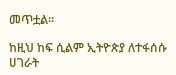መጥቷል።

ከዚህ ከፍ ሲልም ኢትዮጵያ ለተፋሰሱ ሀገራት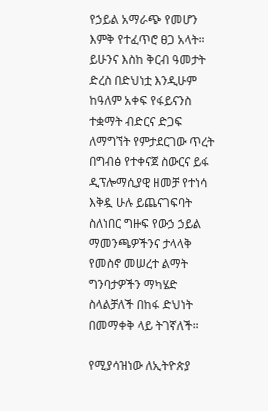የኃይል አማራጭ የመሆን እምቅ የተፈጥሮ ፀጋ አላት። ይሁንና እስከ ቅርብ ዓመታት ድረስ በድህነቷ እንዲሁም ከዓለም አቀፍ የፋይናንስ ተቋማት ብድርና ድጋፍ ለማግኘት የምታደርገው ጥረት በግብፅ የተቀናጀ ስውርና ይፋ ዲፕሎማሲያዊ ዘመቻ የተነሳ እቅዷ ሁሉ ይጨናገፍባት ስለነበር ግዙፍ የውኃ ኃይል ማመንጫዎችንና ታላላቅ የመስኖ መሠረተ ልማት ግንባታዎችን ማካሄድ ስላልቻለች በከፋ ድህነት በመማቀቅ ላይ ትገኛለች።

የሚያሳዝነው ለኢትዮጵያ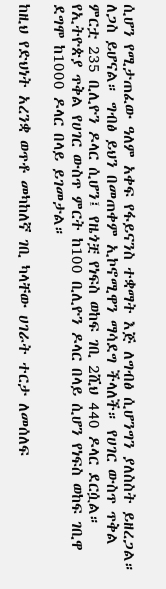ሲሆን የሚታጠፈው ዓለም አቀፍ የፋይናንስ ተቋማት እጅ ለግብፅ ሲሆንግን ያለስስት ይዘረጋል። ለጋስ ይሆናል። ግብፅ ይህን በመጠቀም ኢኮኖሚዋን ማሳደግ ችላለች። የሀገር ውስጥ ጥቅል ምርቷ 235 ቢሊዮን ዶላር ሲሆን፤ የዜጎቿ የነፍስ ወከፍ ገቢ 2ሺህ 440 ዶላር ደርሷል። የኢትዮጵያ ጥቅል የሀገር ውስጥ ምርት ከ100 ቢሊዮን ዶላር በላይ ሲሆን የነፍስ ወከፍ ገቢዋ ደግሞ ከ1000 ዶላር በላይ ይገመታል።

ከዚህ የድህነት አረንቋ ወጥቶ መካከለኛ ገቢ ካላቸው ሀገራት ተርታ ለመሰለፍ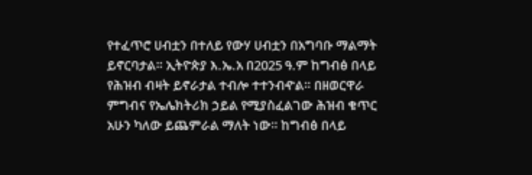የተፈጥሮ ሀብቷን በተለይ የውሃ ሀብቷን በአግባቡ ማልማት ይኖርባታል። ኢትዮጵያ እ.ኤ.አ በ2025 ዓ.ም ከግብፅ በላይ የሕዝብ ብዛት ይኖራታል ተብሎ ተተንብዯል። በዘወርዋራ ምግብና የኤሌክትሪክ ኃይል የሚያስፈልገው ሕዝብ ቁጥር አሁን ካለው ይጨምራል ማለት ነው። ከግብፅ በላይ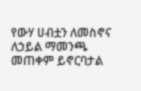የውሃ ሀብቷን ለመስኖና ለኃይል ማመንጫ መጠቀም ይኖርባታል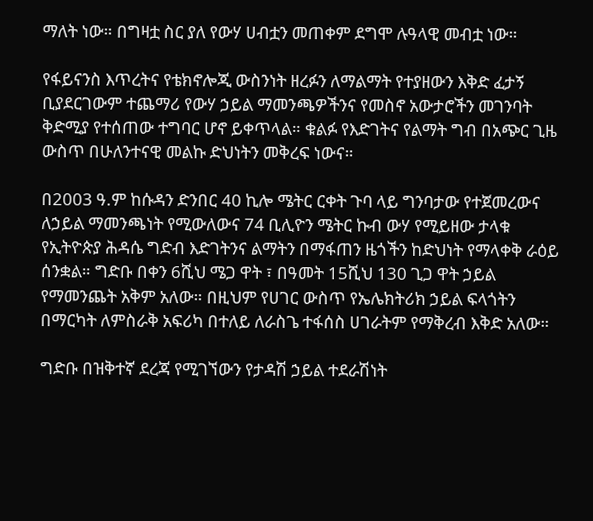ማለት ነው። በግዛቷ ስር ያለ የውሃ ሀብቷን መጠቀም ደግሞ ሉዓላዊ መብቷ ነው።

የፋይናንስ እጥረትና የቴክኖሎጂ ውስንነት ዘረፉን ለማልማት የተያዘውን እቅድ ፈታኝ ቢያደርገውም ተጨማሪ የውሃ ኃይል ማመንጫዎችንና የመስኖ አውታሮችን መገንባት ቅድሚያ የተሰጠው ተግባር ሆኖ ይቀጥላል። ቁልፉ የእድገትና የልማት ግብ በአጭር ጊዜ ውስጥ በሁለንተናዊ መልኩ ድህነትን መቅረፍ ነውና።

በ2003 ዓ.ም ከሱዳን ድንበር 40 ኪሎ ሜትር ርቀት ጉባ ላይ ግንባታው የተጀመረውና ለኃይል ማመንጫነት የሚውለውና 74 ቢሊዮን ሜትር ኩብ ውሃ የሚይዘው ታላቁ የኢትዮጵያ ሕዳሴ ግድብ እድገትንና ልማትን በማፋጠን ዜጎችን ከድህነት የማላቀቅ ራዕይ ሰንቋል። ግድቡ በቀን 6ሺህ ሜጋ ዋት ፣ በዓመት 15ሺህ 130 ጊጋ ዋት ኃይል የማመንጨት አቅም አለው። በዚህም የሀገር ውስጥ የኤሌክትሪክ ኃይል ፍላጎትን በማርካት ለምስራቅ አፍሪካ በተለይ ለራስጌ ተፋሰስ ሀገራትም የማቅረብ እቅድ አለው።

ግድቡ በዝቅተኛ ደረጃ የሚገኘውን የታዳሽ ኃይል ተደራሽነት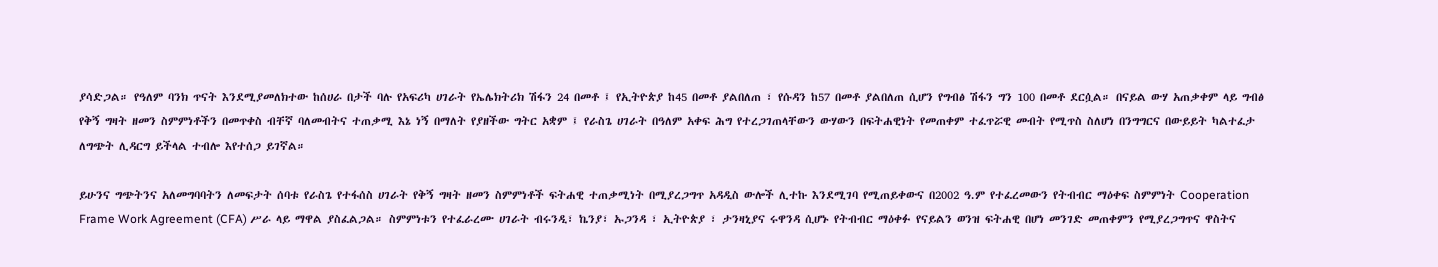ያሳድጋል። የዓለም ባንክ ጥናት እንደሚያመለክተው ከሰሀራ በታች ባሉ የአፍሪካ ሀገራት የኤሌክትሪክ ሽፋን 24 በመቶ ፤ የኢትዮጵያ ከ45 በመቶ ያልበለጠ ፣ የሱዳን ከ57 በመቶ ያልበለጠ ሲሆን የግብፅ ሽፋን ግን 100 በመቶ ደርሷል። በናይል ውሃ አጠቃቀም ላይ ግብፅ የቅኝ ግዛት ዘመን ስምምነቶችን በመጥቀስ ብቸኛ ባለመብትና ተጠቃሚ እኔ ነኝ በማለት የያዘችው ግትር አቋም ፤ የራስጌ ሀገራት በዓለም አቀፍ ሕግ የተረጋገጠላቸውን ውሃውን በፍትሐዊነት የመጠቀም ተፈጥሯዊ መብት የሚጥስ ስለሆነ በንግግርና በውይይት ካልተፈታ ለግጭት ሊዳርግ ይችላል ተብሎ እየተሰጋ ይገኛል።

ይሁንና ግጭትንና አለመግባባትን ለመፍታት ሰባቱ የራስጌ የተፋሰስ ሀገራት የቅኝ ግዛት ዘመን ስምምነቶች ፍትሐዊ ተጠቃሚነት በሚያረጋግጥ አዳዲስ ውሎች ሊተኩ እንደሚገባ የሚጠይቀውና በ2002 ዓ.ም የተፈረመውን የትብብር ማዕቀፍ ስምምነት Cooperation Frame Work Agreement (CFA) ሥራ ላይ ማዋል ያስፈልጋል። ስምምነቱን የተፈራረሙ ሀገራት ብሩንዲ፣ ኬንያ፣ ኡጋንዳ ፣ ኢትዮጵያ ፣ ታንዛኒያና ሩዋንዳ ሲሆኑ የትብብር ማዕቀፉ የናይልን ወንዝ ፍትሐዊ በሆነ መንገድ መጠቀምን የሚያረጋግጥና ዋስትና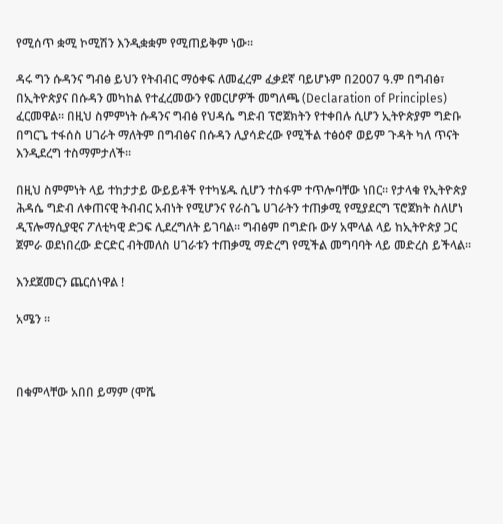የሚሰጥ ቋሚ ኮሚሽን እንዲቋቋም የሚጠይቅም ነው።

ዳሩ ግን ሱዳንና ግብፅ ይህን የትብብር ማዕቀፍ ለመፈረም ፈቃደኛ ባይሆኑም በ2007 ዓ.ም በግብፅ፣ በኢትዮጵያና በሱዳን መካከል የተፈረመውን የመርሆዎች መግለጫ (Declaration of Principles) ፈርመዋል። በዚህ ስምምነት ሱዳንና ግብፅ የህዳሴ ግድብ ፕሮጀክትን የተቀበሉ ሲሆን ኢትዮጵያም ግድቡ በግርጌ ተፋሰስ ሀገራት ማለትም በግብፅና በሱዳን ሊያሳድረው የሚችል ተፅዕኖ ወይም ጉዳት ካለ ጥናት እንዲደረግ ተስማምታለች።

በዚህ ስምምነት ላይ ተከታታይ ውይይቶች የተካሄዱ ሲሆን ተስፋም ተጥሎባቸው ነበር። የታላቁ የኢትዮጵያ ሕዳሴ ግድብ ለቀጠናዊ ትብብር አብነት የሚሆንና የራስጌ ሀገራትን ተጠቃሚ የሚያደርግ ፕሮጀክት ስለሆነ ዲፕሎማሲያዊና ፖለቲካዊ ድጋፍ ሊደረግለት ይገባል። ግብፅም በግድቡ ውሃ አሞላል ላይ ከኢትዮጵያ ጋር ጀምራ ወደነበረው ድርድር ብትመለስ ሀገራቱን ተጠቃሚ ማድረግ የሚችል መግባባት ላይ መድረስ ይችላል።

እንደጀመርን ጨርሰነዋል !

አሜን ።



በቁምላቸው አበበ ይማም (ሞሼ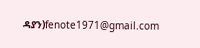ዳያን)fenote1971@gmail.com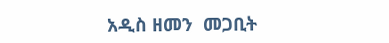አዲስ ዘመን  መጋቢት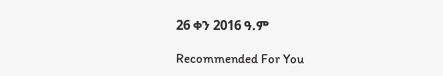26 ቀን 2016 ዓ.ም

Recommended For You